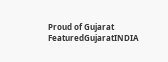Proud of Gujarat
FeaturedGujaratINDIA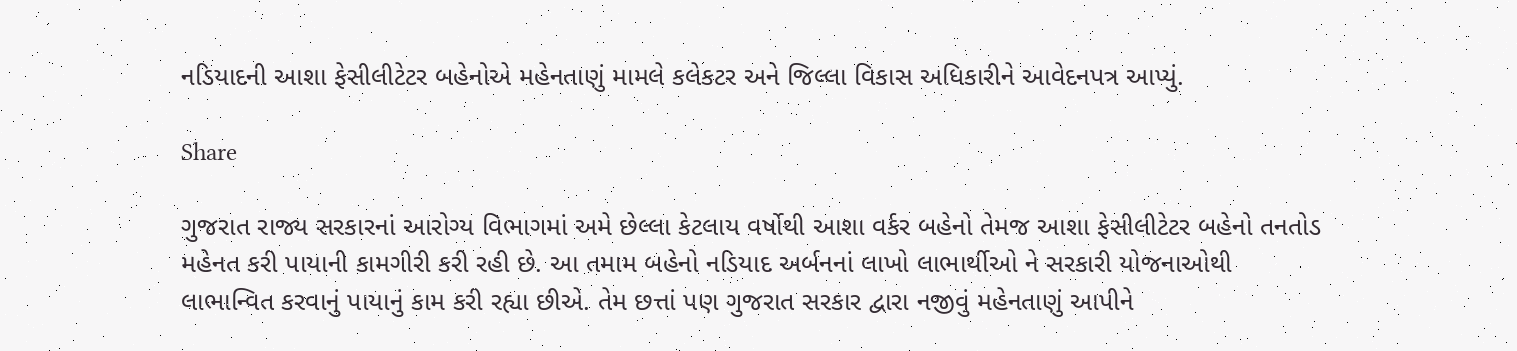નડિયાદની આશા ફેસીલીટેટર બહેનોએ મહેનતાણું મામલે કલેકટર અને જિલ્લા વિકાસ અધિકારીને આવેદનપત્ર આપ્યું.

Share

ગુજરાત રાજ્ય સરકારનાં આરોગ્ય વિભાગમાં અમે છેલ્લા કેટલાય વર્ષોથી આશા વર્કર બહેનો તેમજ આશા ફેસીલીટેટર બહેનો તનતોડ મહેનત કરી પાયાની કામગીરી કરી રહી છે. આ તમામ બહેનો નડિયાદ અર્બનનાં લાખો લાભાર્થીઓ ને સરકારી યોજનાઓથી લાભાન્વિત કરવાનું પાયાનું કામ કરી રહ્યા છીએ. તેમ છત્તાં પણ ગુજરાત સરકાર દ્વારા નજીવું મહેનતાણું આપીને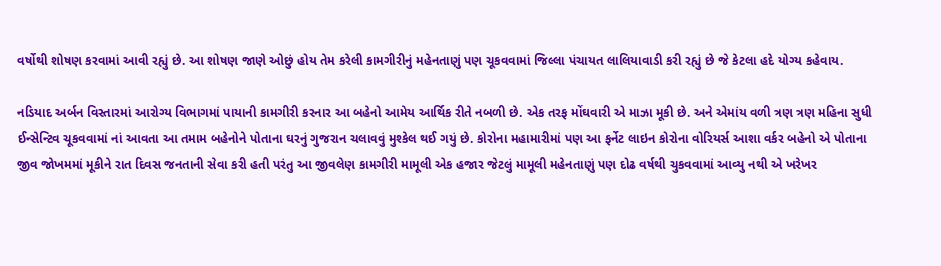વર્ષોથી શોષણ કરવામાં આવી રહ્યું છે. આ શોષણ જાણે ઓછું હોય તેમ કરેલી કામગીરીનું મહેનતાણું પણ ચૂકવવામાં જિલ્લા પંચાયત લાલિયાવાડી કરી રહ્યું છે જે કેટલા હદે યોગ્ય કહેવાય.

નડિયાદ અર્બન વિસ્તારમાં આરોગ્ય વિભાગમાં પાયાની કામગીરી કરનાર આ બહેનો આમેય આર્થિક રીતે નબળી છે. એક તરફ મોંઘવારી એ માઝા મૂકી છે. અને એમાંય વળી ત્રણ ત્રણ મહિના સુધી ઈન્સેન્ટિવ ચૂકવવામાં નાં આવતા આ તમામ બહેનોને પોતાના ઘરનું ગુજરાન ચલાવવું મુશ્કેલ થઈ ગયું છે. કોરોના મહામારીમાં પણ આ ફર્નેટ લાઇન કોરોના વોરિયર્સ આશા વર્કર બહેનો એ પોતાના જીવ જોખમમાં મૂકીને રાત દિવસ જનતાની સેવા કરી હતી પરંતુ આ જીવલેણ કામગીરી મામૂલી એક હજાર જેટલું મામૂલી મહેનતાણું પણ દોઢ વર્ષથી ચુકવવામાં આવ્યુ નથી એ ખરેખર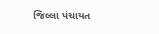જિલ્લા પંચાયત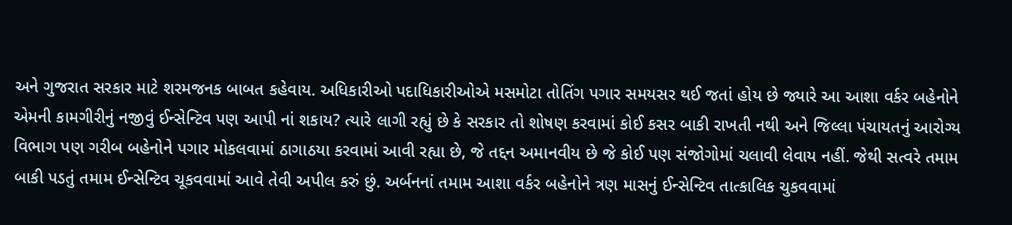અને ગુજરાત સરકાર માટે શરમજનક બાબત કહેવાય. અધિકારીઓ પદાધિકારીઓએ મસમોટા તોતિંગ પગાર સમયસર થઈ જતાં હોય છે જ્યારે આ આશા વર્કર બહેનોને એમની કામગીરીનું નજીવું ઈન્સેન્ટિવ પણ આપી નાં શકાય? ત્યારે લાગી રહ્યું છે કે સરકાર તો શોષણ કરવામાં કોઈ કસર બાકી રાખતી નથી અને જિલ્લા પંચાયતનું આરોગ્ય વિભાગ પણ ગરીબ બહેનોને પગાર મોકલવામાં ઠાગાઠયા કરવામાં આવી રહ્યા છે, જે તદ્દન અમાનવીય છે જે કોઈ પણ સંજોગોમાં ચલાવી લેવાય નહીં. જેથી સત્વરે તમામ બાકી પડતું તમામ ઈન્સેન્ટિવ ચૂકવવામાં આવે તેવી અપીલ કરું છું. અર્બનનાં તમામ આશા વર્કર બહેનોને ત્રણ માસનું ઈન્સેન્ટિવ તાત્કાલિક ચુકવવામાં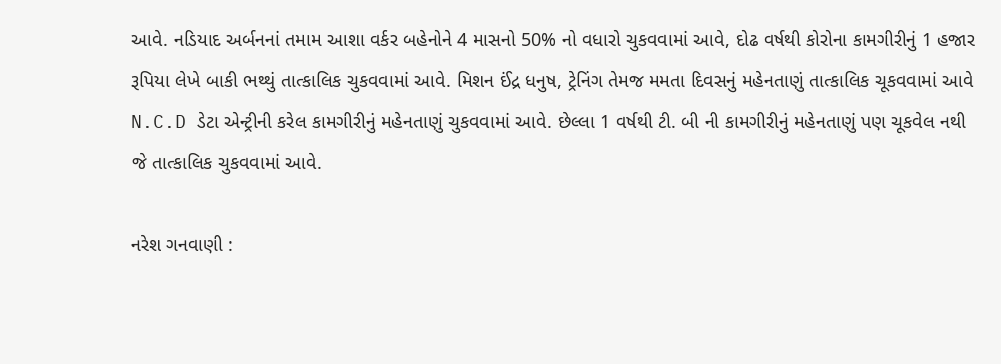આવે. નડિયાદ અર્બનનાં તમામ આશા વર્કર બહેનોને 4 માસનો 50% નો વધારો ચુકવવામાં આવે, દોઢ વર્ષથી કોરોના કામગીરીનું 1 હજાર રૂપિયા લેખે બાકી ભથ્થું તાત્કાલિક ચુકવવામાં આવે. મિશન ઈંદ્ર ધનુષ, ટ્રેનિંગ તેમજ મમતા દિવસનું મહેનતાણું તાત્કાલિક ચૂકવવામાં આવે N.C.D ડેટા એન્ટ્રીની કરેલ કામગીરીનું મહેનતાણું ચુકવવામાં આવે. છેલ્લા 1 વર્ષથી ટી. બી ની કામગીરીનું મહેનતાણું પણ ચૂકવેલ નથી જે તાત્કાલિક ચુકવવામાં આવે.

નરેશ ગનવાણી :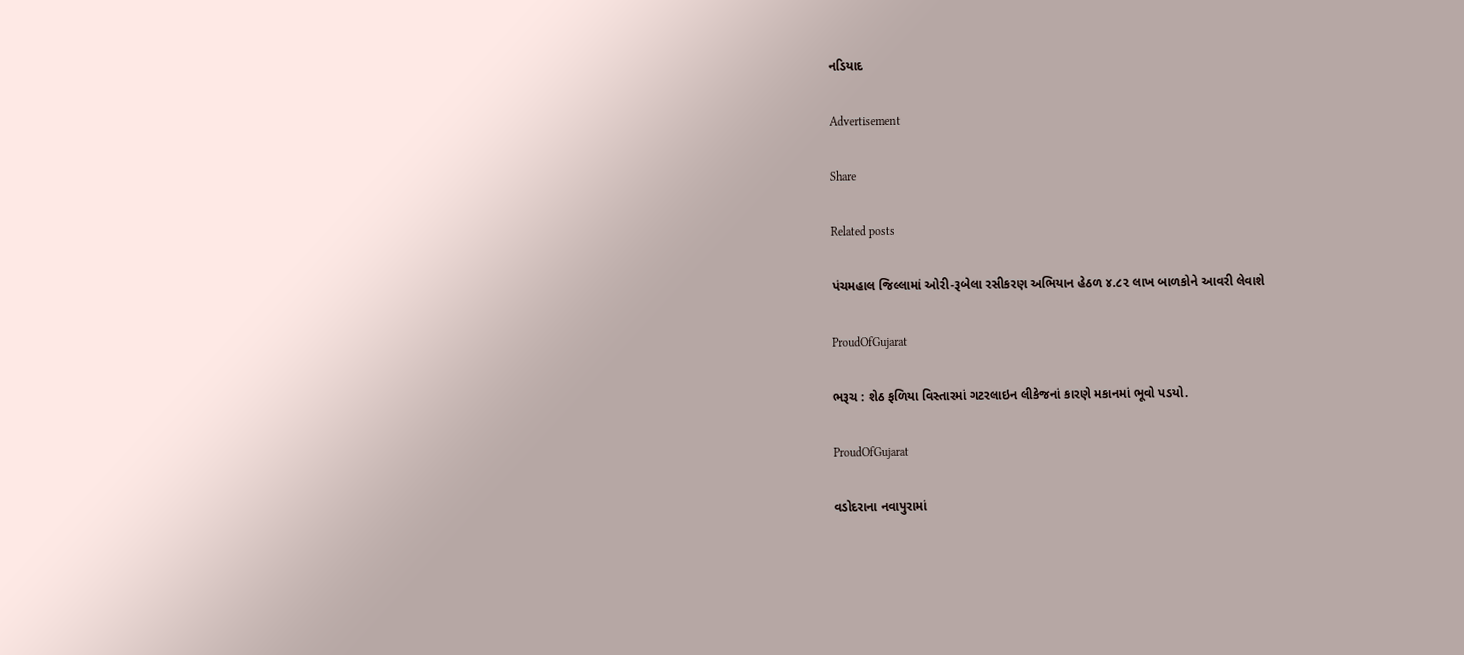નડિયાદ

Advertisement

Share

Related posts

પંચમહાલ જિલ્લામાં ઓરી-રૂબેલા રસીકરણ અભિયાન હેઠળ ૪.૮૨ લાખ બાળકોને આવરી લેવાશે

ProudOfGujarat

ભરૂચ : શેઠ ફળિયા વિસ્તારમાં ગટરલાઇન લીકેજનાં કારણે મકાનમાં ભૂવો પડયો.

ProudOfGujarat

વડોદરાના નવાપુરામાં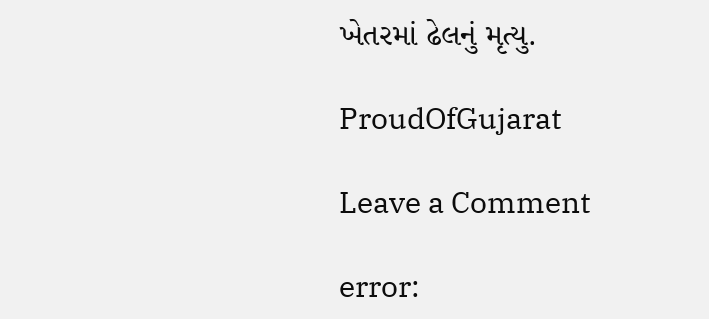ખેતરમાં ઢેલનું મૃત્યુ.

ProudOfGujarat

Leave a Comment

error: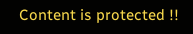Content is protected !!